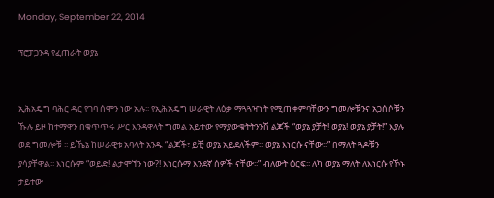Monday, September 22, 2014

ፕሮፓጋንዳ የፈጠራት ወያኔ


ኢሕአዴግ ባሕር ዳር የገባ ሰሞን ነው አሉ፡፡ የኢሕአዴግ ሠራዊት ለዕቃ ማጓጓዣነት የሚጠቀምባቸውን ግመሎቹንና አጋሰሶቹን ኹሉ ይዞ ከተማዋን በቁጥጥሩ ሥር እንዳዋላት ግመል አይተው የማያውቁትትንንሽ ልጆች “ወያኔ ያቻት! ወያኔ! ወያኔ ያቻት!” እያሉ ወደ ግመሎቹ ፡፡ ይኼኔ ከሠራዊቱ አባላት አንዱ “ልጆች፣ ይቺ ወያኔ አይደለችም፡፡ ወያኔ እነርሱ ናቸው፡፡” በማለት ጓዶቹን ያሳያቸዋል፡፡ እነርሱም “ወይድ! ልታሞኘን ነው?! እነርሱማ እንደኛ ሰዎች ናቸው፡፡” ብለውት ዕርፍ፡፡ ለካ ወያኔ ማለት ለእነርሱ የኾኑ ታይተው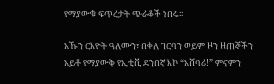የማያውቁ ፍጥረታት ጭራቆች ነበሩ፡፡

አኹን ርእዮት ዓለሙን፣ በቀለ ገርባን ወይም ዞን ዘጠኞችን አይቶ የማያውቅ የኢቲቪ ደንበኛ እኮ “አሸባሪ!” ምናምን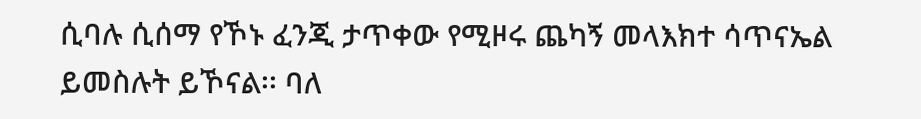ሲባሉ ሲሰማ የኾኑ ፈንጂ ታጥቀው የሚዞሩ ጨካኝ መላእክተ ሳጥናኤል ይመስሉት ይኾናል፡፡ ባለ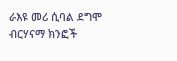ራእዩ መሪ ሲባል ደግሞ ብርሃናማ ክንፎች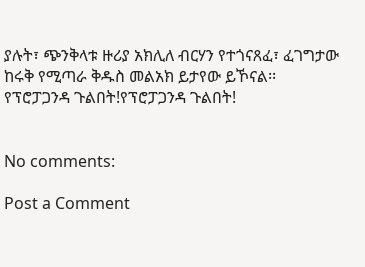ያሉት፣ ጭንቅላቱ ዙሪያ አክሊለ ብርሃን የተጎናጸፈ፣ ፈገግታው ከሩቅ የሚጣራ ቅዱስ መልአክ ይታየው ይኾናል፡፡ የፕሮፓጋንዳ ጉልበት!የፕሮፓጋንዳ ጉልበት!


No comments:

Post a Comment